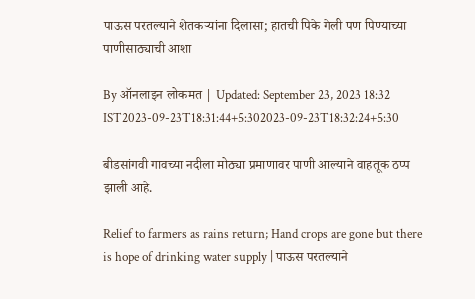पाऊस परतल्याने शेतकऱ्यांना दिलासा; हातची पिके गेली पण पिण्याच्या पाणीसाठ्याची आशा

By ऑनलाइन लोकमत | Updated: September 23, 2023 18:32 IST2023-09-23T18:31:44+5:302023-09-23T18:32:24+5:30

बीडसांगवी गावच्या नदीला मोठ्या प्रमाणावर पाणी आल्याने वाहतूक ठप्प झाली आहे.

Relief to farmers as rains return; Hand crops are gone but there is hope of drinking water supply | पाऊस परतल्याने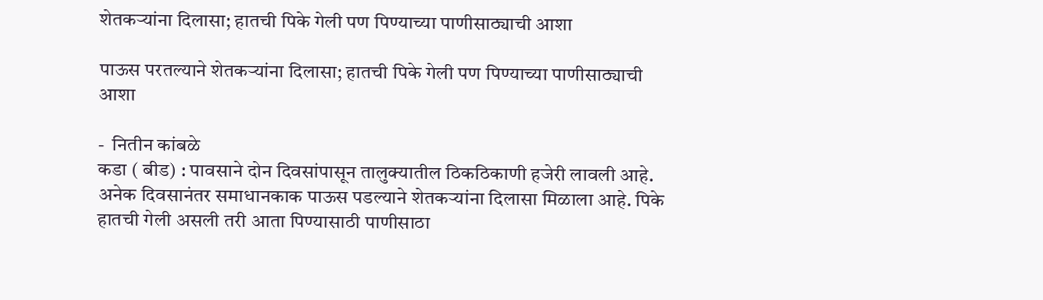शेतकऱ्यांना दिलासा; हातची पिके गेली पण पिण्याच्या पाणीसाठ्याची आशा

पाऊस परतल्याने शेतकऱ्यांना दिलासा; हातची पिके गेली पण पिण्याच्या पाणीसाठ्याची आशा

-  नितीन कांबळे
कडा ( बीड) : पावसाने दोन दिवसांपासून तालुक्यातील ठिकठिकाणी हजेरी लावली आहे. अनेक दिवसानंतर समाधानकाक पाऊस पडल्याने शेतकऱ्यांना दिलासा मिळाला आहे. पिके हातची गेली असली तरी आता पिण्यासाठी पाणीसाठा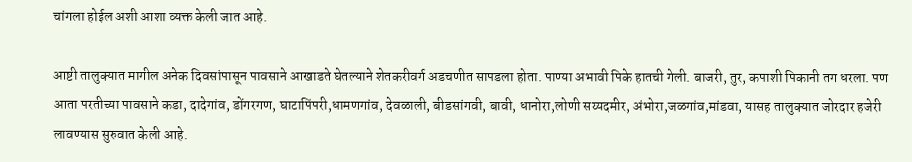चांगला होईल अशी आशा व्यक्त केली जात आहे.

आष्टी तालुक्यात मागील अनेक दिवसांपासून पावसाने आखाडते घेतल्याने शेतकरीवर्ग अडचणीत सापडला होता. पाण्या अभावी पिके हातची गेली. बाजरी, तुर, कपाशी पिकानी तग धरला. पण आता परतीच्या पावसाने कडा, दादेगांव, डोंगरगण, घाटापिंपरी,धामणगांव, देवळाली, बीडसांगवी, बावी, धानोरा,लोणी सय्यदमीर, अंभोरा,जळगांव,मांडवा, यासह तालुक्यात जोरदार हजेरी लावण्यास सुरुवात केली आहे.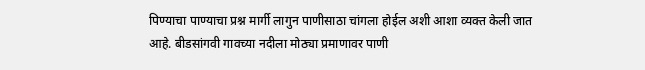पिण्याचा पाण्याचा प्रश्न मार्गी लागुन पाणीसाठा चांगला होईल अशी आशा व्यक्त केली जात आहे. बीडसांगवी गावच्या नदीला मोठ्या प्रमाणावर पाणी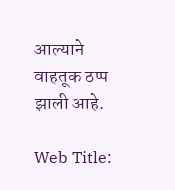आल्याने वाहतूक ठप्प झाली आहे.

Web Title: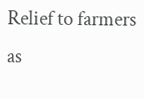Relief to farmers as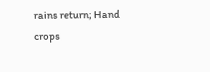rains return; Hand crops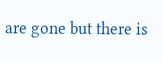are gone but there is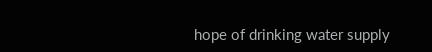hope of drinking water supply